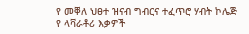የ መቐለ ህፀተ ዝናብ ግብርና ተፈጥሮ ሃብት ኮሌጅ የ ላቫራቶሪ እቃዎች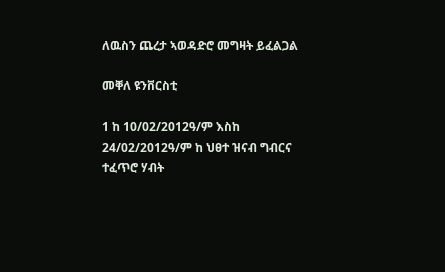ለዉስን ጨረታ ኣወዳድሮ መግዛት ይፈልጋል

መቐለ ዩንቨርስቲ

1 ከ 10/02/2012ዓ/ም እስከ 24/02/2012ዓ/ም ከ ህፀተ ዝናብ ግብርና ተፈጥሮ ሃብት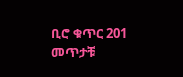ቢሮ ቁጥር 201 መጥታቹ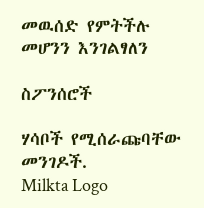መዉሰድ የምትችሉ መሆንን እንገልፃለን

ስፖንሰሮች

ሃሳቦች የሚሰራጩባቸው መንገዶች.
Milkta Logo